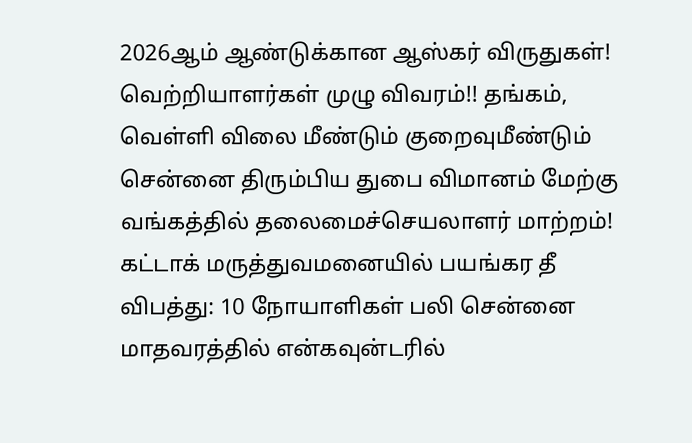2026ஆம் ஆண்டுக்கான ஆஸ்கர் விருதுகள்! வெற்றியாளர்கள் முழு விவரம்!! தங்கம், வெள்ளி விலை மீண்டும் குறைவுமீண்டும் சென்னை திரும்பிய துபை விமானம் மேற்கு வங்கத்தில் தலைமைச்செயலாளர் மாற்றம்! கட்டாக் மருத்துவமனையில் பயங்கர தீ விபத்து: 10 நோயாளிகள் பலி சென்னை மாதவரத்தில் என்கவுன்டரில்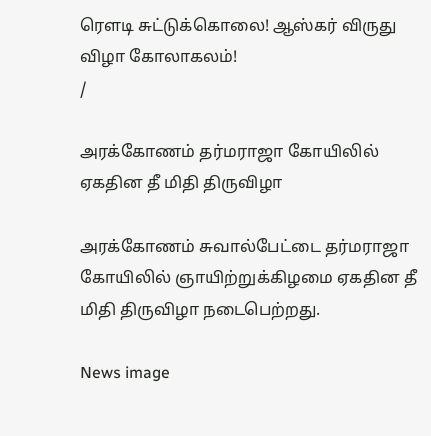ரௌடி சுட்டுக்கொலை! ஆஸ்கர் விருது விழா கோலாகலம்!
/

அரக்கோணம் தர்மராஜா கோயிலில் ஏகதின தீ மிதி திருவிழா

அரக்கோணம் சுவால்பேட்டை தர்மராஜா கோயிலில் ஞாயிற்றுக்கிழமை ஏகதின தீ மிதி திருவிழா நடைபெற்றது.

News image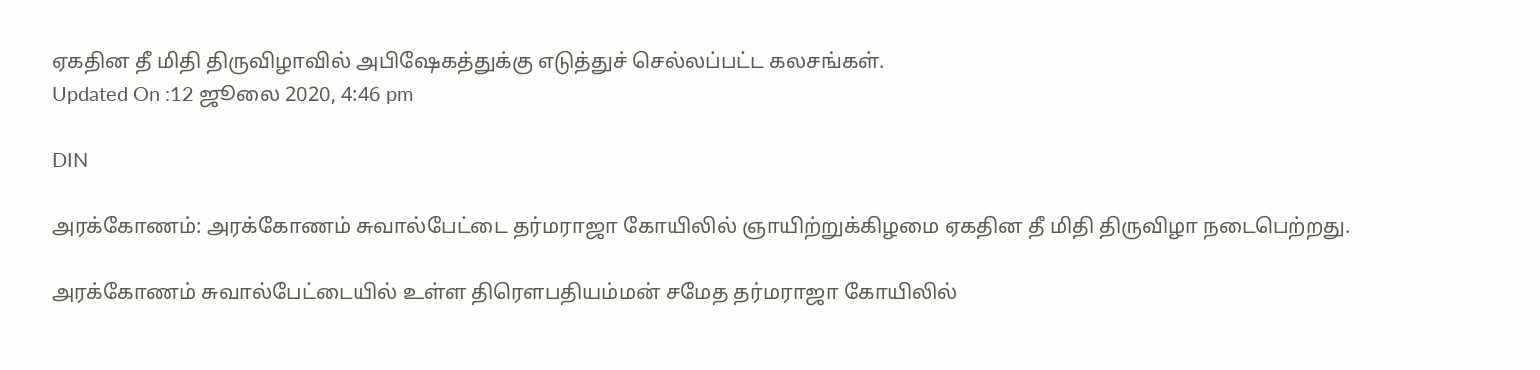ஏகதின தீ மிதி திருவிழாவில் அபிஷேகத்துக்கு எடுத்துச் செல்லப்பட்ட கலசங்கள்.
Updated On :12 ஜூலை 2020, 4:46 pm

DIN

அரக்கோணம்: அரக்கோணம் சுவால்பேட்டை தர்மராஜா கோயிலில் ஞாயிற்றுக்கிழமை ஏகதின தீ மிதி திருவிழா நடைபெற்றது.

அரக்கோணம் சுவால்பேட்டையில் உள்ள திரௌபதியம்மன் சமேத தர்மராஜா கோயிலில்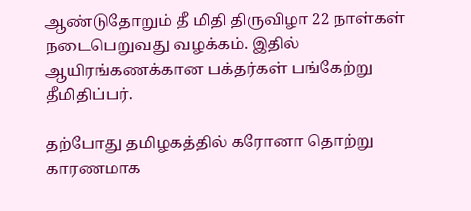ஆண்டுதோறும் தீ மிதி திருவிழா 22 நாள்கள் நடைபெறுவது வழக்கம். இதில் ஆயிரங்கணக்கான பக்தர்கள் பங்கேற்று தீமிதிப்பர்.

தற்போது தமிழகத்தில் கரோனா தொற்று காரணமாக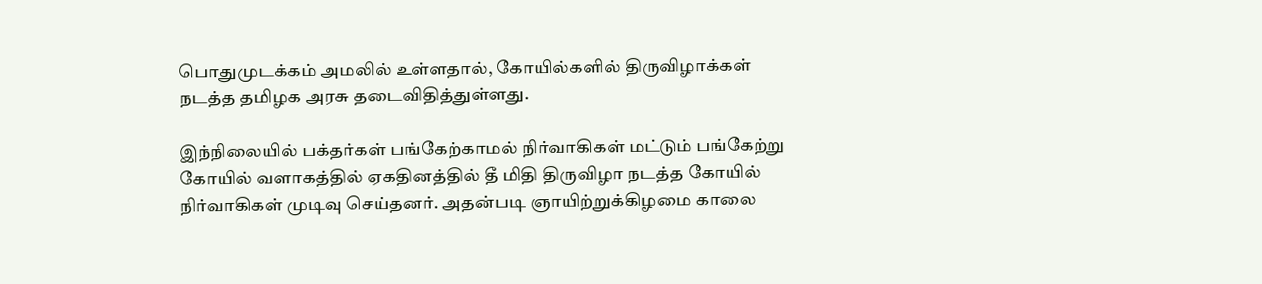பொதுமுடக்கம் அமலில் உள்ளதால், கோயில்களில் திருவிழாக்கள் நடத்த தமிழக அரசு தடைவிதித்துள்ளது.

இந்நிலையில் பக்தர்கள் பங்கேற்காமல் நிர்வாகிகள் மட்டும் பங்கேற்று கோயில் வளாகத்தில் ஏகதினத்தில் தீ மிதி திருவிழா நடத்த கோயில் நிர்வாகிகள் முடிவு செய்தனர். அதன்படி ஞாயிற்றுக்கிழமை காலை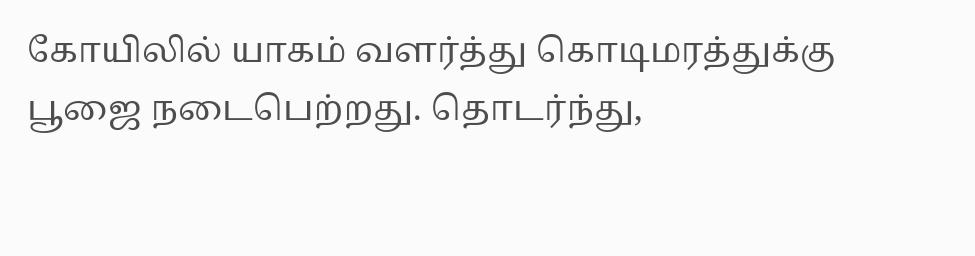கோயிலில் யாகம் வளர்த்து கொடிமரத்துக்கு பூஜை நடைபெற்றது. தொடர்ந்து,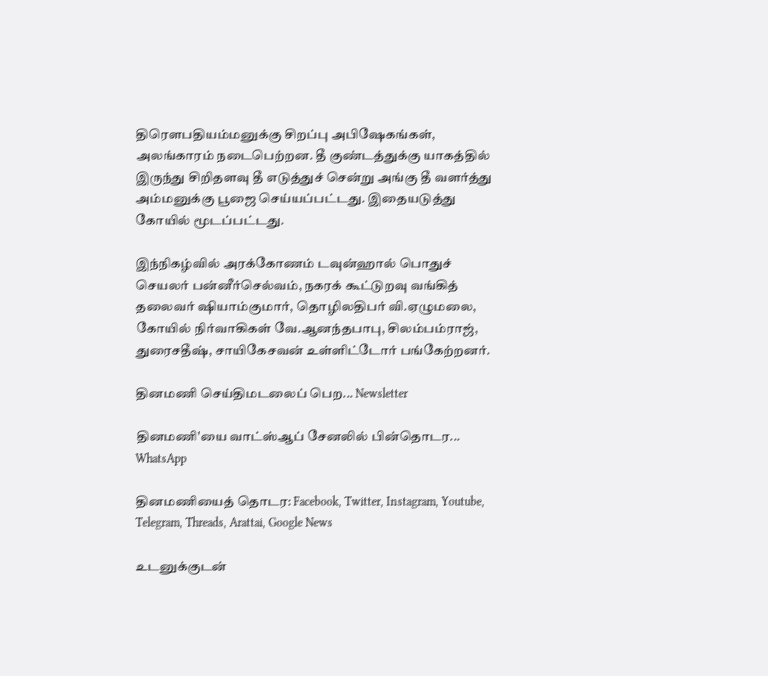திரௌபதியம்மனுக்கு சிறப்பு அபிஷேகங்கள், அலங்காரம் நடைபெற்றன. தீ குண்டத்துக்கு யாகத்தில் இருந்து சிறிதளவு தீ எடுத்துச் சென்று அங்கு தீ வளர்த்து அம்மனுக்கு பூஜை செய்யப்பட்டது. இதையடுத்து கோயில் மூடப்பட்டது.

இந்நிகழ்வில் அரக்கோணம் டவுன்ஹால் பொதுச் செயலர் பன்னீர்செல்வம், நகரக் கூட்டுறவு வங்கித் தலைவர் ஷியாம்குமார், தொழிலதிபர் வி.ஏழுமலை, கோயில் நிர்வாகிகள் வே.ஆனந்தபாபு, சிலம்பம்ராஜ், துரைசதீஷ், சாயிகேசவன் உள்ளிட்டோர் பங்கேற்றனர்.

தினமணி செய்திமடலைப் பெற... Newsletter

தினமணி'யை வாட்ஸ்ஆப் சேனலில் பின்தொடர... WhatsApp

தினமணியைத் தொடர: Facebook, Twitter, Instagram, Youtube, Telegram, Threads, Arattai, Google News

உடனுக்குடன்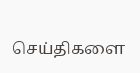செய்திகளை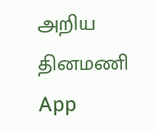அறிய தினமணி App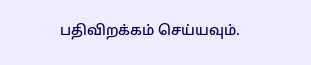பதிவிறக்கம் செய்யவும்.